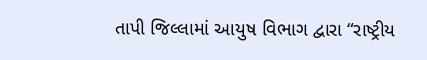તાપી જિલ્લામાં આયુષ વિભાગ દ્વારા “રાષ્ટ્રીય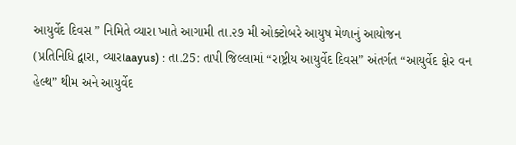આયુર્વેદ દિવસ ” નિમિતે વ્યારા ખાતે આગામી તા.૨૭ મી ઓક્ટોબરે આયુષ મેળાનું આયોજન
(પ્રતિનિધિ દ્વારા, વ્યારાaayus) : તા.25: તાપી જિલ્લામાં “રાષ્ટ્રીય આયુર્વેદ દિવસ” અંતર્ગત “આયુર્વેદ ફોર વન હેલ્થ” થીમ અને આયુર્વેદ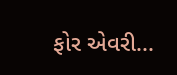ફોર એવરી...